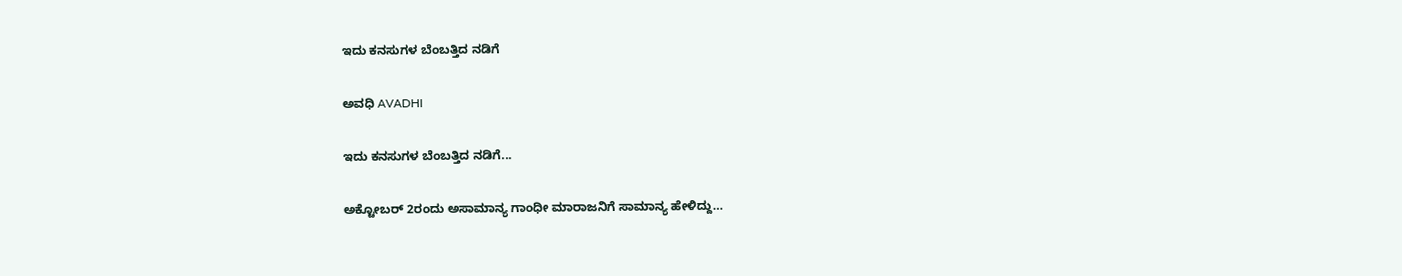ಇದು ಕನಸುಗಳ ಬೆಂಬತ್ತಿದ ನಡಿಗೆ‍

ಅವಧಿ AVADHI

ಇದು ಕನಸುಗಳ ಬೆಂಬತ್ತಿದ ನಡಿಗೆ...

ಅಕ್ಟೋಬರ್ 2ರಂದು ಅಸಾಮಾನ್ಯ ಗಾಂಧೀ ಮಾರಾಜನಿಗೆ ಸಾಮಾನ್ಯ ಹೇಳಿದ್ದು…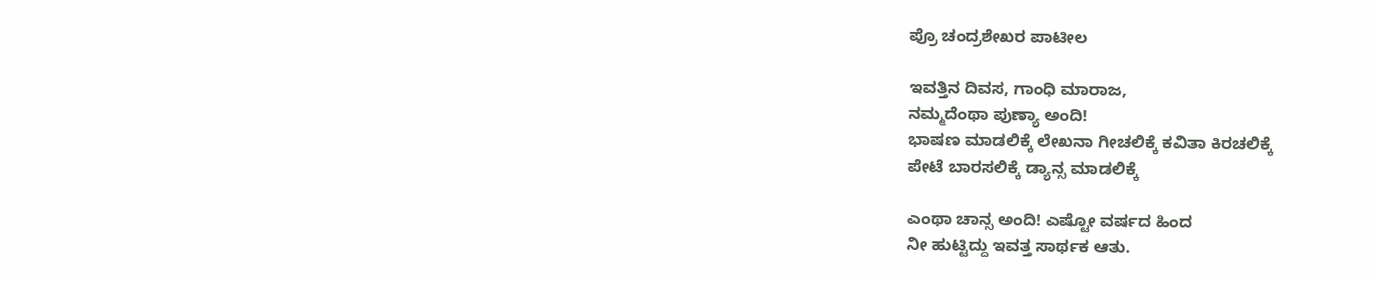ಪ್ರೊ ಚಂದ್ರಶೇಖರ ಪಾಟೀಲ

ಇವತ್ತಿನ ದಿವಸ, ಗಾಂಧಿ ಮಾರಾಜ,
ನಮ್ಮದೆಂಥಾ ಪುಣ್ಯಾ ಅಂದಿ!
ಭಾಷಣ ಮಾಡಲಿಕ್ಕೆ ಲೇಖನಾ ಗೀಚಲಿಕ್ಕೆ ಕವಿತಾ ಕಿರಚಲಿಕ್ಕೆ
ಪೇಟೆ ಬಾರಸಲಿಕ್ಕೆ ಡ್ಯಾನ್ಸ ಮಾಡಲಿಕ್ಕೆ

ಎಂಥಾ ಚಾನ್ಸ ಅಂದಿ! ಎಷ್ಟೋ ವರ್ಷದ ಹಿಂದ
ನೀ ಹುಟ್ಟಿದ್ದು ಇವತ್ತ ಸಾರ್ಥಕ ಆತು.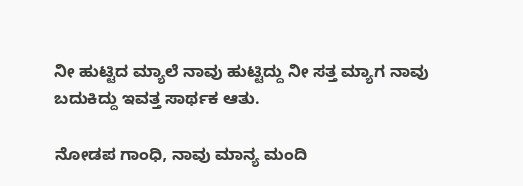ನೀ ಹುಟ್ಟಿದ ಮ್ಯಾಲೆ ನಾವು ಹುಟ್ಟಿದ್ದು ನೀ ಸತ್ತ ಮ್ಯಾಗ ನಾವು ಬದುಕಿದ್ದು ಇವತ್ತ ಸಾರ್ಥಕ ಆತು.

ನೋಡಪ ಗಾಂಧಿ, ನಾವು ಮಾನ್ಯ ಮಂದಿ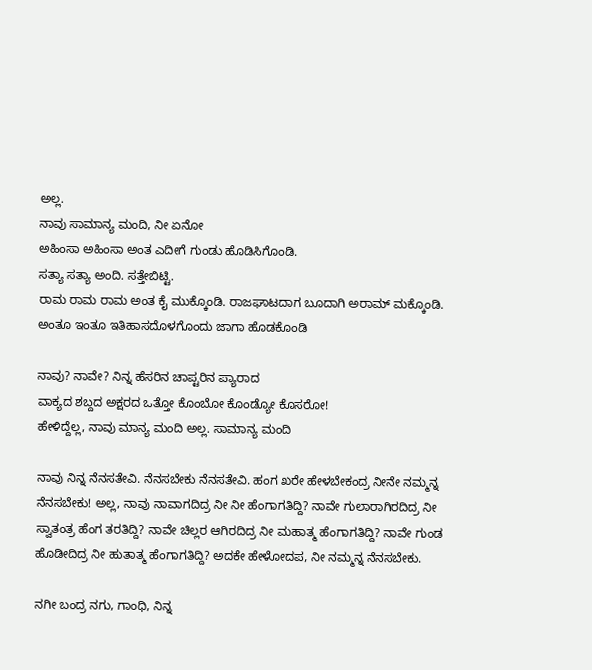ಅಲ್ಲ.
ನಾವು ಸಾಮಾನ್ಯ ಮಂದಿ, ನೀ ಏನೋ
ಅಹಿಂಸಾ ಅಹಿಂಸಾ ಅಂತ ಎದೀಗೆ ಗುಂಡು ಹೊಡಿಸಿಗೊಂಡಿ.
ಸತ್ಯಾ ಸತ್ಯಾ ಅಂದಿ. ಸತ್ತೇಬಿಟ್ಟಿ.
ರಾಮ ರಾಮ ರಾಮ ಅಂತ ಕೈ ಮುಕ್ಕೊಂಡಿ. ರಾಜಘಾಟದಾಗ ಬೂದಾಗಿ ಅರಾಮ್ ಮಕ್ಕೊಂಡಿ. ಅಂತೂ ಇಂತೂ ಇತಿಹಾಸದೊಳಗೊಂದು ಜಾಗಾ ಹೊಡಕೊಂಡಿ

ನಾವು? ನಾವೇ? ನಿನ್ನ ಹೆಸರಿನ ಚಾಪ್ಟರಿನ ಪ್ಯಾರಾದ
ವಾಕ್ಯದ ಶಬ್ದದ ಅಕ್ಷರದ ಒತ್ತೋ ಕೊಂಬೋ ಕೊಂಡ್ಯೋ ಕೊಸರೋ!
ಹೇಳಿದ್ದೆಲ್ಲ, ನಾವು ಮಾನ್ಯ ಮಂದಿ ಅಲ್ಲ. ಸಾಮಾನ್ಯ ಮಂದಿ

ನಾವು ನಿನ್ನ ನೆನಸತೇವಿ. ನೆನಸಬೇಕು ನೆನಸತೇವಿ. ಹಂಗ ಖರೇ ಹೇಳಬೇಕಂದ್ರ ನೀನೇ ನಮ್ಮನ್ನ ನೆನಸಬೇಕು! ಅಲ್ಲ, ನಾವು ನಾವಾಗದಿದ್ರ ನೀ ನೀ ಹೆಂಗಾಗತಿದ್ದಿ? ನಾವೇ ಗುಲಾರಾಗಿರದಿದ್ರ ನೀ ಸ್ವಾತಂತ್ರ ಹೆಂಗ ತರತಿದ್ದಿ? ನಾವೇ ಚಿಲ್ಲರ ಆಗಿರದಿದ್ರ ನೀ ಮಹಾತ್ಮ ಹೆಂಗಾಗತಿದ್ದಿ? ನಾವೇ ಗುಂಡ ಹೊಡೀದಿದ್ರ ನೀ ಹುತಾತ್ಮ ಹೆಂಗಾಗತಿದ್ದಿ? ಅದಕೇ ಹೇಳೋದಪ, ನೀ ನಮ್ಮನ್ನ ನೆನಸಬೇಕು.

ನಗೀ ಬಂದ್ರ ನಗು, ಗಾಂಧಿ, ನಿನ್ನ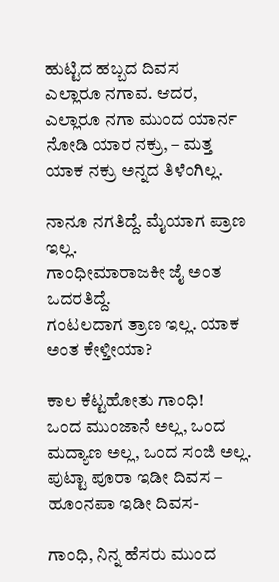ಹುಟ್ಟಿದ ಹಬ್ಬದ ದಿವಸ
ಎಲ್ಲಾರೂ ನಗಾವ. ಆದರ,
ಎಲ್ಲಾರೂ ನಗಾ ಮುಂದ ಯಾರ್ನ ನೋಡಿ ಯಾರ ನಕ್ರು, – ಮತ್ತ ಯಾಕ ನಕ್ರು ಅನ್ನದ ತಿಳೆಂಗಿಲ್ಲ.

ನಾನೂ ನಗತಿದ್ದೆ. ಮೈಯಾಗ ಪ್ರಾಣ ಇಲ್ಲ.
ಗಾಂಧೀಮಾರಾಜಕೀ ಜೈ ಅಂತ ಒದರತಿದ್ದೆ.
ಗಂಟಲದಾಗ ತ್ರಾಣ ಇಲ್ಲ. ಯಾಕ ಅಂತ ಕೇಳ್ತೀಯಾ?

ಕಾಲ ಕೆಟ್ಟಹೋತು ಗಾಂಧಿ!
ಒಂದ ಮುಂಜಾನೆ ಅಲ್ಲ, ಒಂದ ಮದ್ಯಾಣ ಅಲ್ಲ, ಒಂದ ಸಂಜಿ ಅಲ್ಲ.
ಪುಟ್ಟಾ ಪೂರಾ ಇಡೀ ದಿವಸ – ಹೂಂನಪಾ ಇಡೀ ದಿವಸ-

ಗಾಂಧಿ, ನಿನ್ನ ಹೆಸರು ಮುಂದ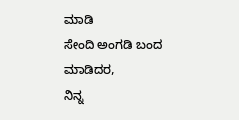ಮಾಡಿ
ಸೇಂದಿ ಅಂಗಡಿ ಬಂದ ಮಾಡಿದರ,
ನಿನ್ನ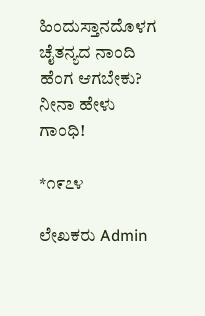ಹಿಂದುಸ್ತಾನದೊಳಗ ಚೈತನ್ಯದ ನಾಂದಿ
ಹೆಂಗ ಆಗಬೇಕು? ನೀನಾ ಹೇಳು ಗಾಂಧಿ!

*೧೯೭೪

ಲೇಖಕರು Admin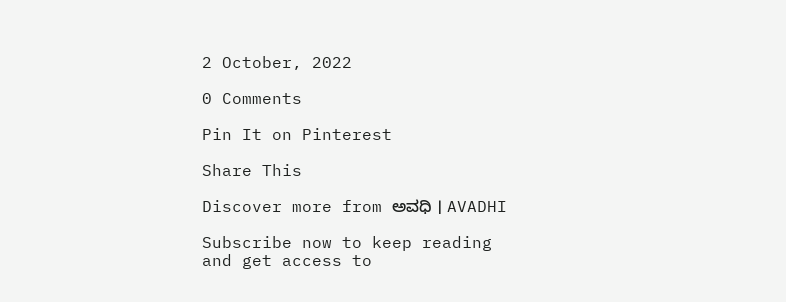2 October, 2022

0 Comments

Pin It on Pinterest

Share This

Discover more from ಅವಧಿ । AVADHI

Subscribe now to keep reading and get access to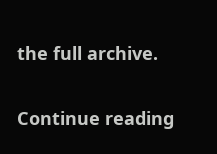the full archive.

Continue reading